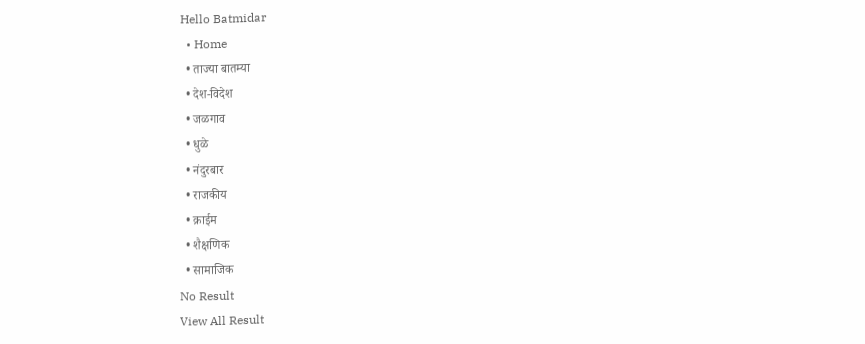Hello Batmidar
  • Home
  • ताज्या बातम्या
  • देश-विदेश
  • जळगाव
  • धुळे
  • नंदुरबार
  • राजकीय
  • क्राईम
  • शैक्षणिक
  • सामाजिक
No Result
View All Result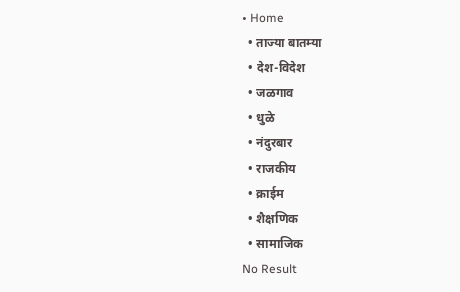• Home
  • ताज्या बातम्या
  • देश-विदेश
  • जळगाव
  • धुळे
  • नंदुरबार
  • राजकीय
  • क्राईम
  • शैक्षणिक
  • सामाजिक
No Result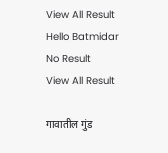View All Result
Hello Batmidar
No Result
View All Result

गावातील गुंड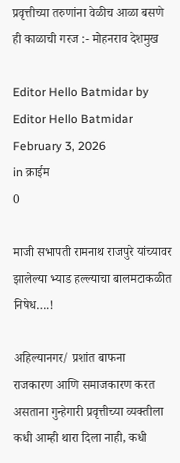प्रवृत्तीच्या तरुणांना वेळीच आळा बसणे ही काळाची गरज :- मोहनराव देशमुख

Editor Hello Batmidar by Editor Hello Batmidar
February 3, 2026
in क्राईम
0

माजी सभापती रामनाथ राजपुरे यांच्यावर झालेल्या भ्याड हल्ल्याचा बालमटाकळीत निषेध….!

अहिल्यानगर/ प्रशांत बाफना
राजकारण आणि समाजकारण करत असताना गुन्हेगारी प्रवृत्तीच्या व्यक्तीला कधी आम्ही थारा दिला नाही, कधी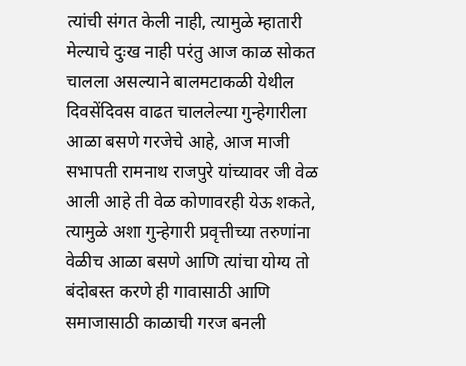त्यांची संगत केली नाही, त्यामुळे म्हातारी मेल्याचे दुःख नाही परंतु आज काळ सोकत चालला असल्याने बालमटाकळी येथील दिवसेंदिवस वाढत चाललेल्या गुन्हेगारीला आळा बसणे गरजेचे आहे, आज माजी सभापती रामनाथ राजपुरे यांच्यावर जी वेळ आली आहे ती वेळ कोणावरही येऊ शकते, त्यामुळे अशा गुन्हेगारी प्रवृत्तीच्या तरुणांना वेळीच आळा बसणे आणि त्यांचा योग्य तो बंदोबस्त करणे ही गावासाठी आणि समाजासाठी काळाची गरज बनली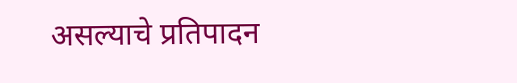असल्याचे प्रतिपादन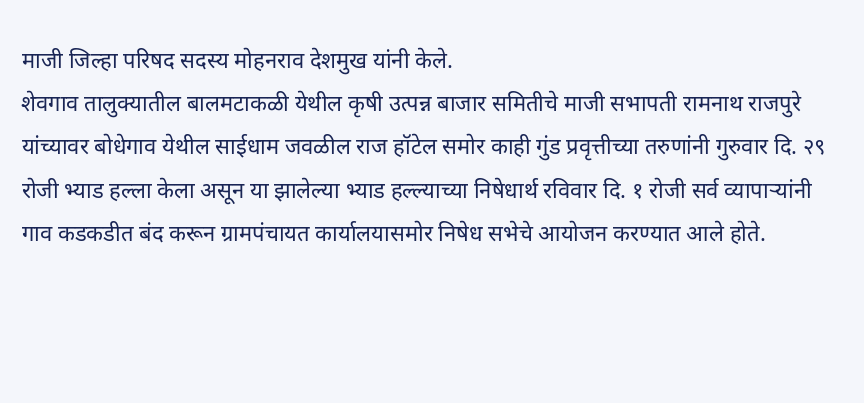माजी जिल्हा परिषद सदस्य मोहनराव देशमुख यांनी केले.
शेवगाव तालुक्यातील बालमटाकळी येथील कृषी उत्पन्न बाजार समितीचे माजी सभापती रामनाथ राजपुरे यांच्यावर बोधेगाव येथील साईधाम जवळील राज हॉटेल समोर काही गुंड प्रवृत्तीच्या तरुणांनी गुरुवार दि. २९ रोजी भ्याड हल्ला केला असून या झालेल्या भ्याड हल्ल्याच्या निषेधार्थ रविवार दि. १ रोजी सर्व व्यापाऱ्यांनी गाव कडकडीत बंद करून ग्रामपंचायत कार्यालयासमोर निषेध सभेचे आयोजन करण्यात आले होते.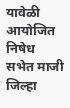यावेळी आयोजित निषेध सभेत माजी जिल्हा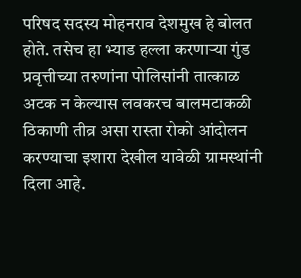परिषद सदस्य मोहनराव देशमुख हे बोलत होते. तसेच हा भ्याड हल्ला करणाऱ्या गुंड प्रवृत्तीच्या तरुणांना पोलिसांनी तात्काळ अटक न केल्यास लवकरच बालमटाकळी ठिकाणी तीव्र असा रास्ता रोको आंदोलन करण्याचा इशारा देखील यावेळी ग्रामस्थांनी दिला आहे.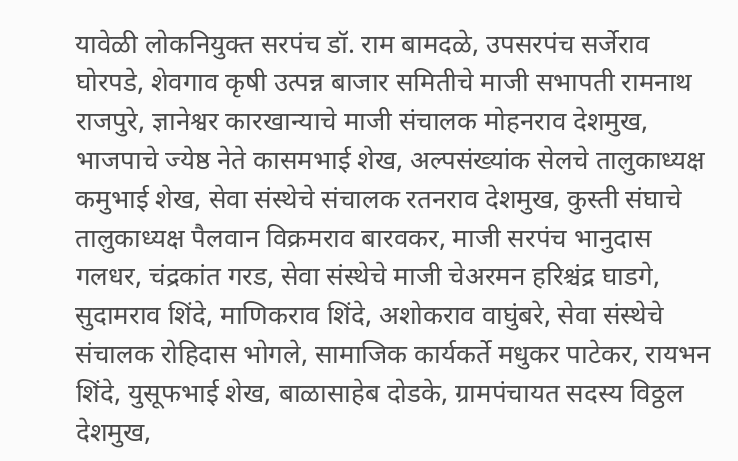यावेळी लोकनियुक्त सरपंच डॉ. राम बामदळे, उपसरपंच सर्जेराव घोरपडे, शेवगाव कृषी उत्पन्न बाजार समितीचे माजी सभापती रामनाथ राजपुरे, ज्ञानेश्वर कारखान्याचे माजी संचालक मोहनराव देशमुख, भाजपाचे ज्येष्ठ नेते कासमभाई शेख, अल्पसंख्यांक सेलचे तालुकाध्यक्ष कमुभाई शेख, सेवा संस्थेचे संचालक रतनराव देशमुख, कुस्ती संघाचे तालुकाध्यक्ष पैलवान विक्रमराव बारवकर, माजी सरपंच भानुदास गलधर, चंद्रकांत गरड, सेवा संस्थेचे माजी चेअरमन हरिश्चंद्र घाडगे, सुदामराव शिंदे, माणिकराव शिंदे, अशोकराव वाघुंबरे, सेवा संस्थेचे संचालक रोहिदास भोगले, सामाजिक कार्यकर्ते मधुकर पाटेकर, रायभन शिंदे, युसूफभाई शेख, बाळासाहेब दोडके, ग्रामपंचायत सदस्य विठ्ठल देशमुख,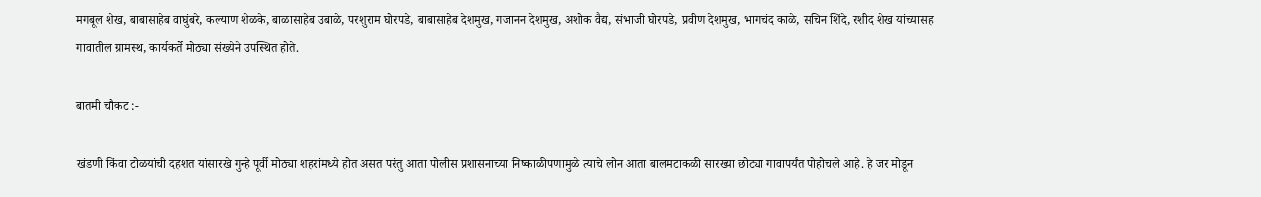मगबूल शेख, बाबासाहेब वाघुंबरे, कल्याण शेळके, बाळासाहेब उबाळे, परशुराम घोरपडे, बाबासाहेब देशमुख, गजानन देशमुख, अशोक वैद्य, संभाजी घोरपडे, प्रवीण देशमुख, भागचंद काळे, सचिन शिंदे, रशीद शेख यांच्यासह गावातील ग्रामस्थ, कार्यकर्ते मोठ्या संख्येने उपस्थित होते.

बातमी चौकट :-

खंडणी किंवा टोळयांची दहशत यांसारखे गुन्हे पूर्वी मोठ्या शहरांमध्ये होत असत परंतु आता पोलीस प्रशासनाच्या निष्काळीपणामुळे त्याचे लोन आता बालमटाकळी सारख्या छोट्या गावापर्यंत पोहोचले आहे. हे जर मोडून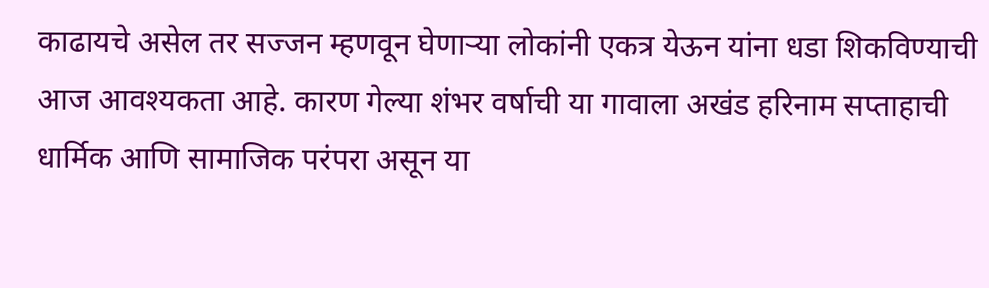काढायचे असेल तर सज्जन म्हणवून घेणाऱ्या लोकांनी एकत्र येऊन यांना धडा शिकविण्याची आज आवश्यकता आहे. कारण गेल्या शंभर वर्षाची या गावाला अखंड हरिनाम सप्ताहाची धार्मिक आणि सामाजिक परंपरा असून या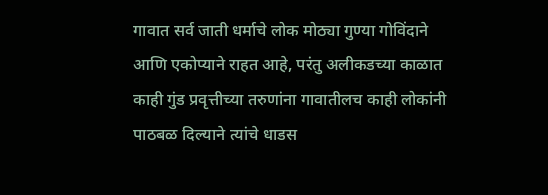गावात सर्व जाती धर्माचे लोक मोठ्या गुण्या गोविंदाने आणि एकोप्याने राहत आहे, परंतु अलीकडच्या काळात काही गुंड प्रवृत्तीच्या तरुणांना गावातीलच काही लोकांनी पाठबळ दिल्याने त्यांचे धाडस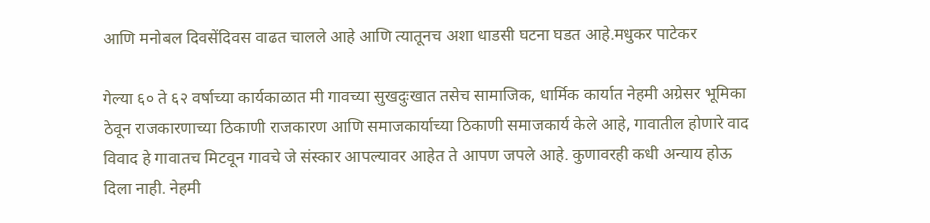आणि मनोबल दिवसेंदिवस वाढत चालले आहे आणि त्यातूनच अशा धाडसी घटना घडत आहे.मधुकर पाटेकर

गेल्या ६० ते ६२ वर्षाच्या कार्यकाळात मी गावच्या सुखदुःखात तसेच सामाजिक, धार्मिक कार्यात नेहमी अग्रेसर भूमिका ठेवून राजकारणाच्या ठिकाणी राजकारण आणि समाजकार्याच्या ठिकाणी समाजकार्य केले आहे, गावातील होणारे वाद विवाद हे गावातच मिटवून गावचे जे संस्कार आपल्यावर आहेत ते आपण जपले आहे. कुणावरही कधी अन्याय होऊ दिला नाही. नेहमी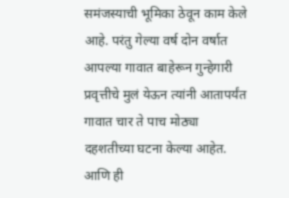समंजस्याची भूमिका ठेवून काम केले आहे. परंतु गेल्या वर्ष दोन वर्षात आपल्या गावात बाहेरून गुन्हेगारी प्रवृत्तीचे मुलं येऊन त्यांनी आतापर्यंत गावात चार ते पाच मोठ्या दहशतीच्या घटना केल्या आहेत. आणि ही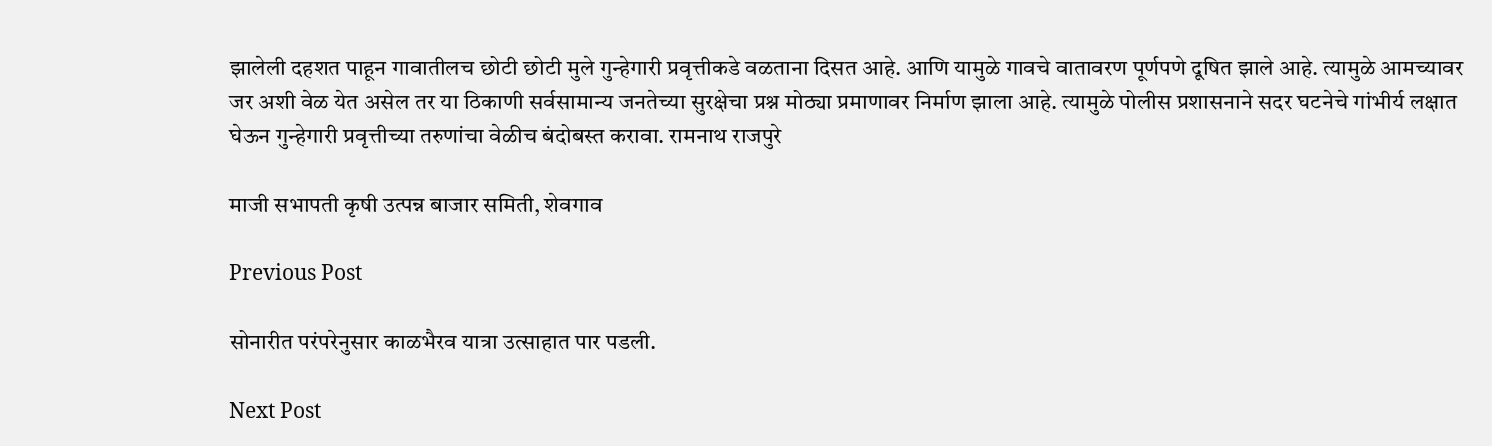झालेली दहशत पाहून गावातीलच छोटी छोटी मुले गुन्हेगारी प्रवृत्तीकडे वळताना दिसत आहे. आणि यामुळे गावचे वातावरण पूर्णपणे दूषित झाले आहे. त्यामुळे आमच्यावर जर अशी वेळ येत असेल तर या ठिकाणी सर्वसामान्य जनतेच्या सुरक्षेचा प्रश्न मोठ्या प्रमाणावर निर्माण झाला आहे. त्यामुळे पोलीस प्रशासनाने सदर घटनेचे गांभीर्य लक्षात घेऊन गुन्हेगारी प्रवृत्तीच्या तरुणांचा वेळीच बंदोबस्त करावा. रामनाथ राजपुरे

माजी सभापती कृषी उत्पन्न बाजार समिती, शेवगाव

Previous Post

सोनारीत परंपरेनुसार काळभैरव यात्रा उत्साहात पार पडली.

Next Post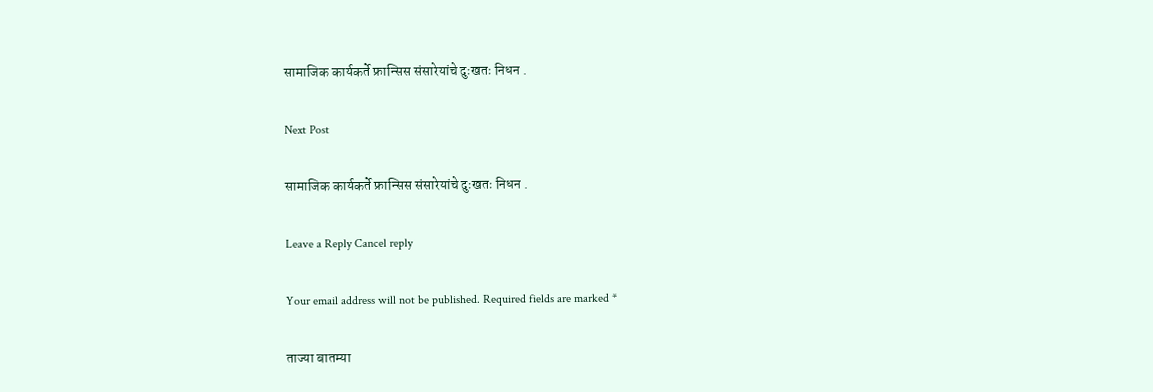सामाजिक कार्यकर्ते फ्रान्सिस संसारेयांचे दुःखतः निधन .

Next Post

सामाजिक कार्यकर्ते फ्रान्सिस संसारेयांचे दुःखतः निधन .

Leave a Reply Cancel reply

Your email address will not be published. Required fields are marked *

ताज्या बातम्या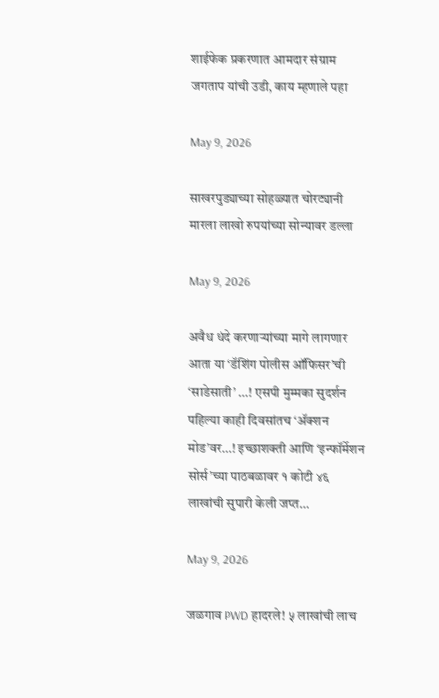शाईफेक प्रकरणात आमदार संग्राम जगताप यांची उडी, काय म्हणाले पहा

May 9, 2026

साखरपुड्याच्या सोहळ्यात चोरट्यानी मारला लाखो रुपयांच्या सोन्यावर डल्ला

May 9, 2026

अवैध धंदे करणाऱ्यांच्या मागे लागणार आता या ‘डॅशिंग पोलीस ऑफिसर’ची ‘साडेसाती’ …! एसपी मुम्मका सुदर्शन पहिल्या काही दिवसांतच ‘ॲक्शन मोड’वर…! इच्छाशक्ती आणि ‘इन्फॉर्मेशन सोर्स’च्या पाठबळावर १ कोटी ४६ लाखांची सुपारी केली जप्त…

May 9, 2026

जळगाव PWD हादरले! ५ लाखांची लाच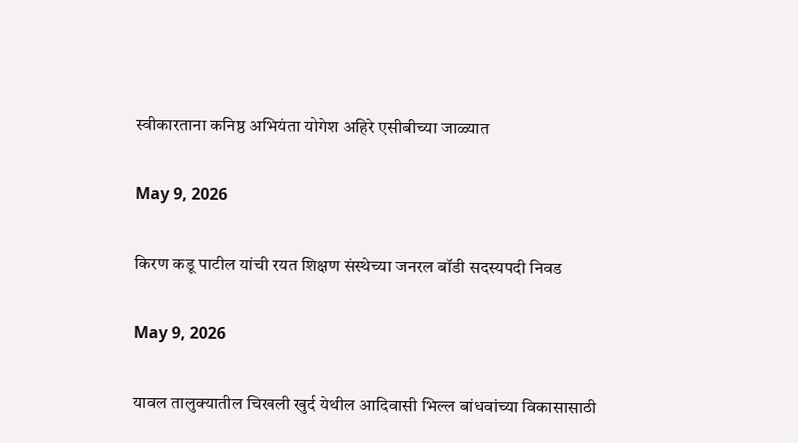स्वीकारताना कनिष्ठ अभियंता योगेश अहिरे एसीबीच्या जाळ्यात

May 9, 2026

किरण कडू पाटील यांची रयत शिक्षण संस्थेच्या जनरल बॉडी सदस्यपदी निवड

May 9, 2026

यावल तालुक्यातील चिखली खुर्द येथील आदिवासी भिल्ल बांधवांच्या विकासासाठी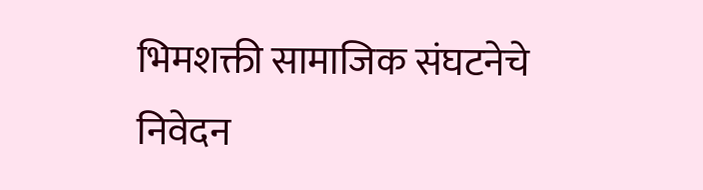भिमशक्ती सामाजिक संघटनेचे निवेदन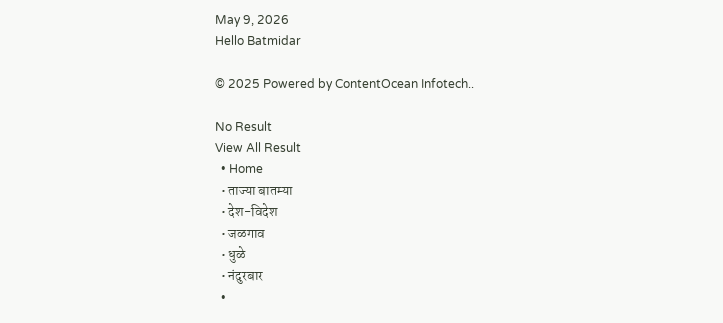May 9, 2026
Hello Batmidar

© 2025 Powered by ContentOcean Infotech..

No Result
View All Result
  • Home
  • ताज्या बातम्या
  • देश-विदेश
  • जळगाव
  • धुळे
  • नंदुरबार
  •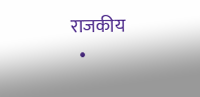राजकीय
  •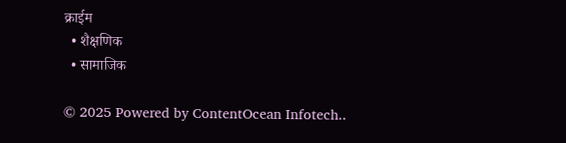क्राईम
  • शैक्षणिक
  • सामाजिक

© 2025 Powered by ContentOcean Infotech..